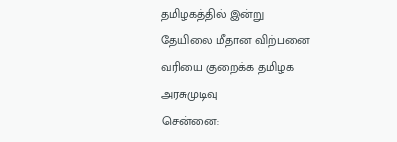தமிழகத்தில் இன்று
தேயிலை மீதான விற்பனை வரியை குறைக்க தமிழக அரசுமுடிவு
சென்னை: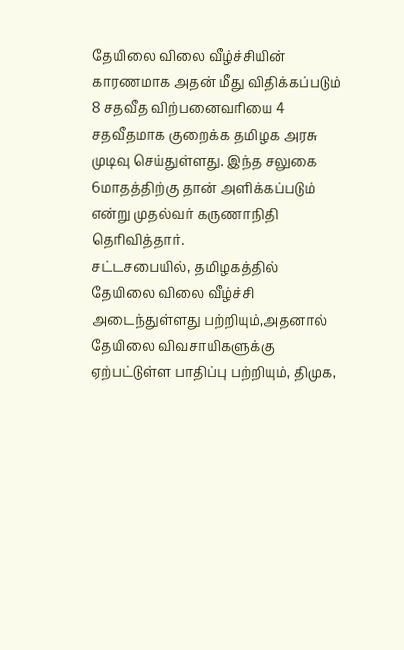தேயிலை விலை வீழ்ச்சியின் காரணமாக அதன் மீது விதிக்கப்படும் 8 சதவீத விற்பனைவரியை 4 சதவீதமாக குறைக்க தமிழக அரசு முடிவு செய்துள்ளது. இந்த சலுகை 6மாதத்திற்கு தான் அளிக்கப்படும் என்று முதல்வர் கருணாநிதி தெரிவித்தார்.
சட்டசபையில், தமிழகத்தில் தேயிலை விலை வீழ்ச்சி அடைந்துள்ளது பற்றியும்,அதனால் தேயிலை விவசாயிகளுக்கு ஏற்பட்டுள்ள பாதிப்பு பற்றியும், திமுக,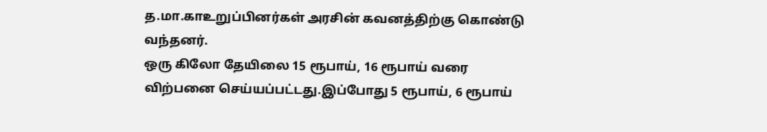த.மா.காஉறுப்பினர்கள் அரசின் கவனத்திற்கு கொண்டு வந்தனர்.
ஒரு கிலோ தேயிலை 15 ரூபாய், 16 ரூபாய் வரை விற்பனை செய்யப்பட்டது.இப்போது 5 ரூபாய், 6 ரூபாய்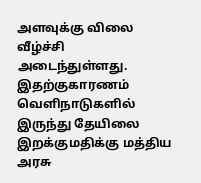அளவுக்கு விலை வீழ்ச்சி அடைந்துள்ளது. இதற்குகாரணம் வெளிநாடுகளில் இருந்து தேயிலை இறக்குமதிக்கு மத்திய அரசு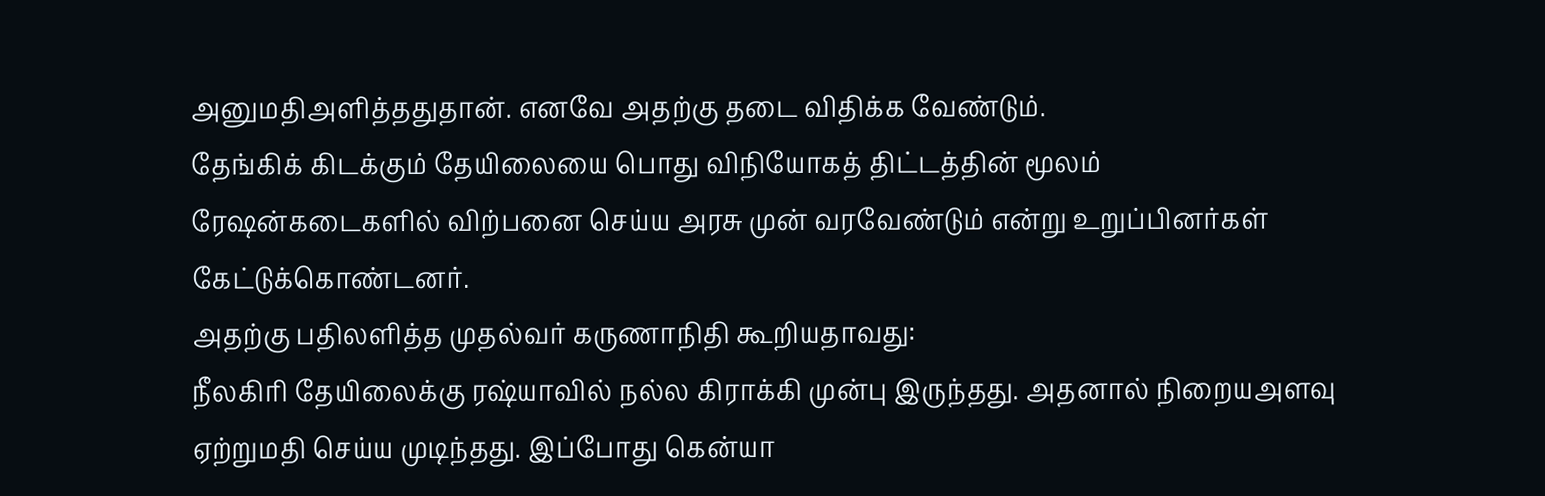அனுமதிஅளித்ததுதான். எனவே அதற்கு தடை விதிக்க வேண்டும்.
தேங்கிக் கிடக்கும் தேயிலையை பொது விநியோகத் திட்டத்தின் மூலம் ரேஷன்கடைகளில் விற்பனை செய்ய அரசு முன் வரவேண்டும் என்று உறுப்பினர்கள் கேட்டுக்கொண்டனர்.
அதற்கு பதிலளித்த முதல்வர் கருணாநிதி கூறியதாவது:
நீலகிரி தேயிலைக்கு ரஷ்யாவில் நல்ல கிராக்கி முன்பு இருந்தது. அதனால் நிறையஅளவு ஏற்றுமதி செய்ய முடிந்தது. இப்போது கென்யா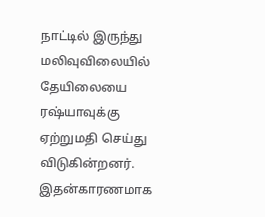நாட்டில் இருந்து மலிவுவிலையில் தேயிலையை ரஷ்யாவுக்கு ஏற்றுமதி செய்து விடுகின்றனர். இதன்காரணமாக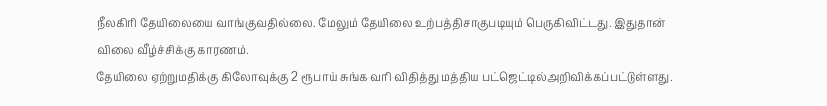நீலகிரி தேயிலையை வாங்குவதில்லை. மேலும் தேயிலை உற்பத்திசாகுபடியும் பெருகிவிட்டது. இதுதான் விலை வீழ்ச்சிக்கு காரணம்.
தேயிலை ஏற்றுமதிக்கு கிலோவுக்கு 2 ரூபாய் சுங்க வரி விதித்து மத்திய பட்ஜெட்டில்அறிவிக்கப்பட்டுள்ளது.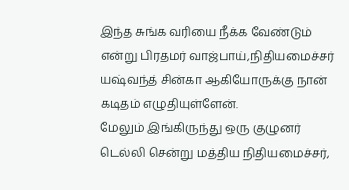இந்த சுங்க வரியை நீக்க வேண்டும் என்று பிரதமர் வாஜ்பாய்,நிதியமைச்சர் யஷ்வந்த் சின்கா ஆகியோருக்கு நான் கடிதம் எழுதியுள்ளேன்.
மேலும் இங்கிருந்து ஒரு குழுனர் டெல்லி சென்று மத்திய நிதியமைச்சர்,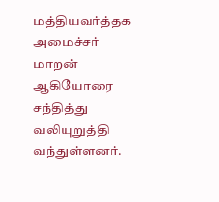மத்தியவர்த்தக அமைச்சர் மாறன் ஆகியோரை சந்தித்து வலியுறுத்தி வந்துள்ளனர்.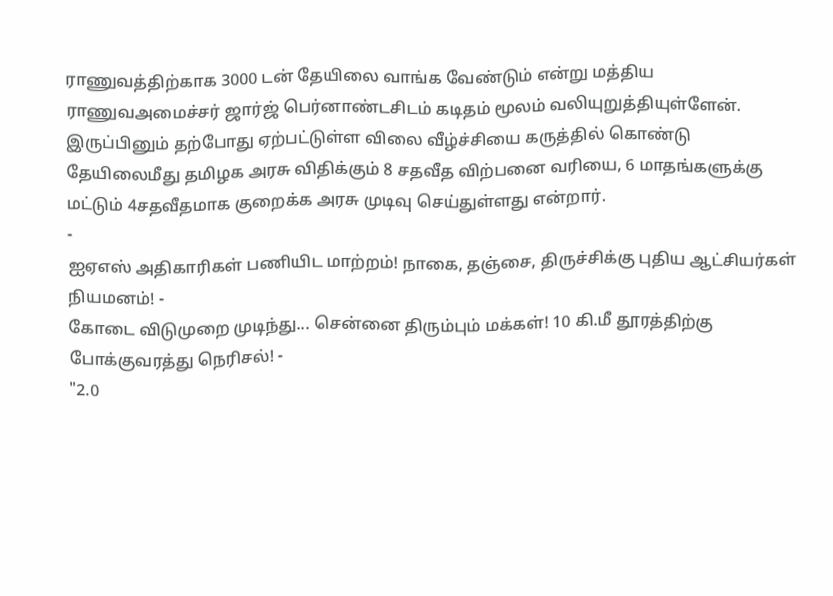ராணுவத்திற்காக 3000 டன் தேயிலை வாங்க வேண்டும் என்று மத்திய ராணுவஅமைச்சர் ஜார்ஜ் பெர்னாண்டசிடம் கடிதம் மூலம் வலியுறுத்தியுள்ளேன்.
இருப்பினும் தற்போது ஏற்பட்டுள்ள விலை வீழ்ச்சியை கருத்தில் கொண்டு தேயிலைமீது தமிழக அரசு விதிக்கும் 8 சதவீத விற்பனை வரியை, 6 மாதங்களுக்கு மட்டும் 4சதவீதமாக குறைக்க அரசு முடிவு செய்துள்ளது என்றார்.
-
ஐஏஎஸ் அதிகாரிகள் பணியிட மாற்றம்! நாகை, தஞ்சை, திருச்சிக்கு புதிய ஆட்சியர்கள் நியமனம்! -
கோடை விடுமுறை முடிந்து... சென்னை திரும்பும் மக்கள்! 10 கி.மீ தூரத்திற்கு போக்குவரத்து நெரிசல்! -
"2.0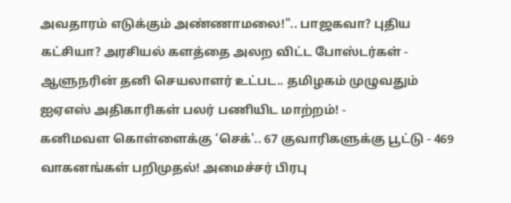அவதாரம் எடுக்கும் அண்ணாமலை!".. பாஜகவா? புதிய கட்சியா? அரசியல் களத்தை அலற விட்ட போஸ்டர்கள் -
ஆளுநரின் தனி செயலாளர் உட்பட.. தமிழகம் முழுவதும் ஐஏஎஸ் அதிகாரிகள் பலர் பணியிட மாற்றம்! -
கனிமவள கொள்ளைக்கு ‘செக்'.. 67 குவாரிகளுக்கு பூட்டு - 469 வாகனங்கள் பறிமுதல்! அமைச்சர் பிரபு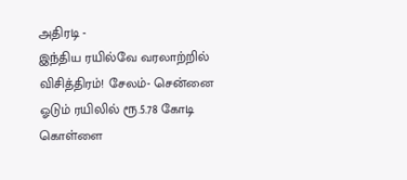அதிரடி -
இந்திய ரயில்வே வரலாற்றில் விசித்திரம்! சேலம்- சென்னை ஓடும் ரயிலில் ரூ.5.78 கோடி கொள்ளை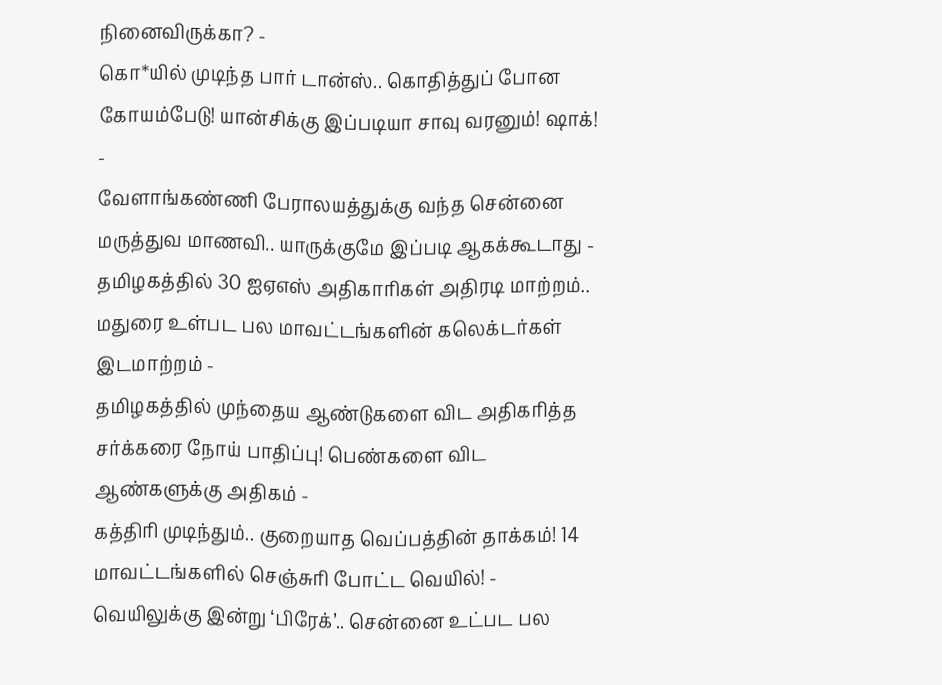நினைவிருக்கா? -
கொ*யில் முடிந்த பார் டான்ஸ்.. கொதித்துப் போன கோயம்பேடு! யான்சிக்கு இப்படியா சாவு வரனும்! ஷாக்! -
வேளாங்கண்ணி பேராலயத்துக்கு வந்த சென்னை மருத்துவ மாணவி.. யாருக்குமே இப்படி ஆகக்கூடாது -
தமிழகத்தில் 30 ஐஏஎஸ் அதிகாரிகள் அதிரடி மாற்றம்.. மதுரை உள்பட பல மாவட்டங்களின் கலெக்டர்கள் இடமாற்றம் -
தமிழகத்தில் முந்தைய ஆண்டுகளை விட அதிகரித்த சர்க்கரை நோய் பாதிப்பு! பெண்களை விட ஆண்களுக்கு அதிகம் -
கத்திரி முடிந்தும்.. குறையாத வெப்பத்தின் தாக்கம்! 14 மாவட்டங்களில் செஞ்சுரி போட்ட வெயில்! -
வெயிலுக்கு இன்று ‘பிரேக்’.. சென்னை உட்பட பல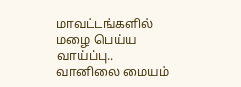மாவட்டங்களில் மழை பெய்ய வாய்ப்பு.. வானிலை மையம்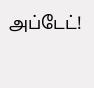அப்டேட்!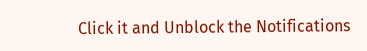Click it and Unblock the Notifications